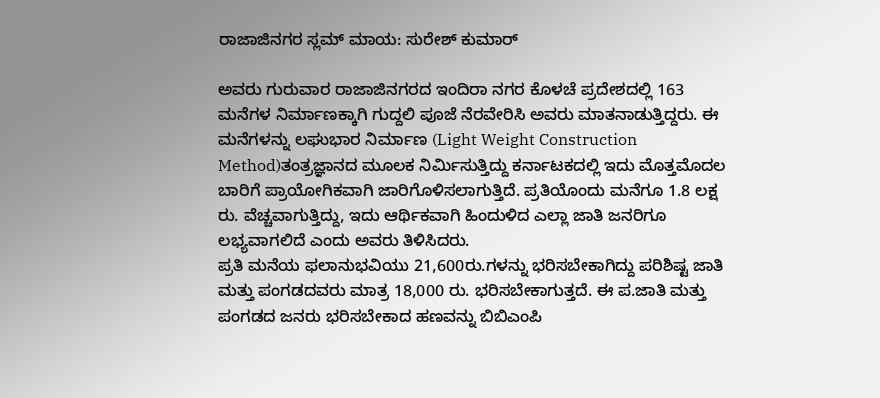ರಾಜಾಜಿನಗರ ಸ್ಲಮ್ ಮಾಯ: ಸುರೇಶ್ ಕುಮಾರ್

ಅವರು ಗುರುವಾರ ರಾಜಾಜಿನಗರದ ಇಂದಿರಾ ನಗರ ಕೊಳಚೆ ಪ್ರದೇಶದಲ್ಲಿ 163 ಮನೆಗಳ ನಿರ್ಮಾಣಕ್ಕಾಗಿ ಗುದ್ದಲಿ ಪೂಜೆ ನೆರವೇರಿಸಿ ಅವರು ಮಾತನಾಡುತ್ತಿದ್ದರು. ಈ ಮನೆಗಳನ್ನು ಲಘುಭಾರ ನಿರ್ಮಾಣ (Light Weight Construction Method)ತಂತ್ರಜ್ಞಾನದ ಮೂಲಕ ನಿರ್ಮಿಸುತ್ತಿದ್ದು ಕರ್ನಾಟಕದಲ್ಲಿ ಇದು ಮೊತ್ತಮೊದಲ ಬಾರಿಗೆ ಪ್ರಾಯೋಗಿಕವಾಗಿ ಜಾರಿಗೊಳಿಸಲಾಗುತ್ತಿದೆ. ಪ್ರತಿಯೊಂದು ಮನೆಗೂ 1.8 ಲಕ್ಷ ರು. ವೆಚ್ಚವಾಗುತ್ತಿದ್ದು, ಇದು ಆರ್ಥಿಕವಾಗಿ ಹಿಂದುಳಿದ ಎಲ್ಲಾ ಜಾತಿ ಜನರಿಗೂ ಲಭ್ಯವಾಗಲಿದೆ ಎಂದು ಅವರು ತಿಳಿಸಿದರು.
ಪ್ರತಿ ಮನೆಯ ಫಲಾನುಭವಿಯು 21,600ರು.ಗಳನ್ನು ಭರಿಸಬೇಕಾಗಿದ್ದು ಪರಿಶಿಷ್ಟ ಜಾತಿ ಮತ್ತು ಪಂಗಡದವರು ಮಾತ್ರ 18,000 ರು. ಭರಿಸಬೇಕಾಗುತ್ತದೆ. ಈ ಪ.ಜಾತಿ ಮತ್ತು ಪಂಗಡದ ಜನರು ಭರಿಸಬೇಕಾದ ಹಣವನ್ನು ಬಿಬಿಎಂಪಿ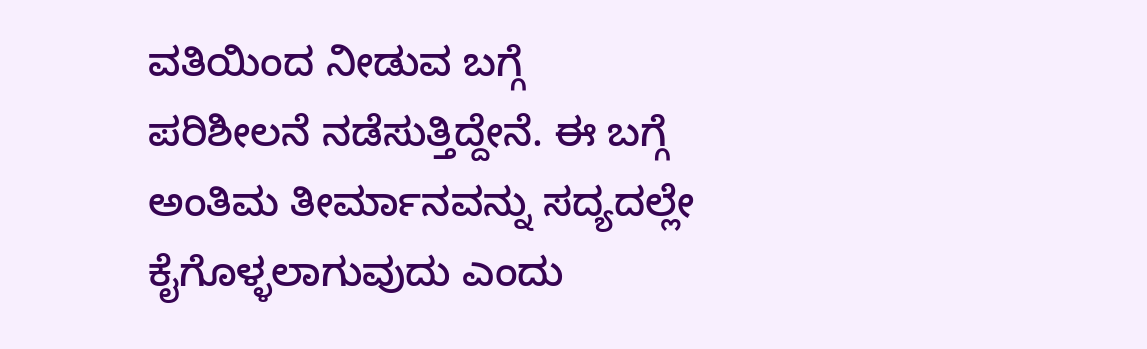ವತಿಯಿಂದ ನೀಡುವ ಬಗ್ಗೆ ಪರಿಶೀಲನೆ ನಡೆಸುತ್ತಿದ್ದೇನೆ. ಈ ಬಗ್ಗೆ ಅಂತಿಮ ತೀರ್ಮಾನವನ್ನು ಸದ್ಯದಲ್ಲೇ ಕೈಗೊಳ್ಳಲಾಗುವುದು ಎಂದು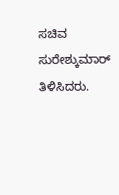ಸಚಿವ ಸುರೇಶ್ಕುಮಾರ್ ತಿಳಿಸಿದರು.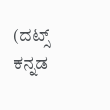(ದಟ್ಸ್ ಕನ್ನಡ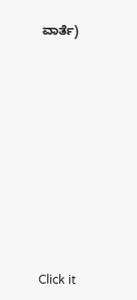ವಾರ್ತೆ)











Click it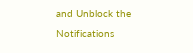and Unblock the Notifications